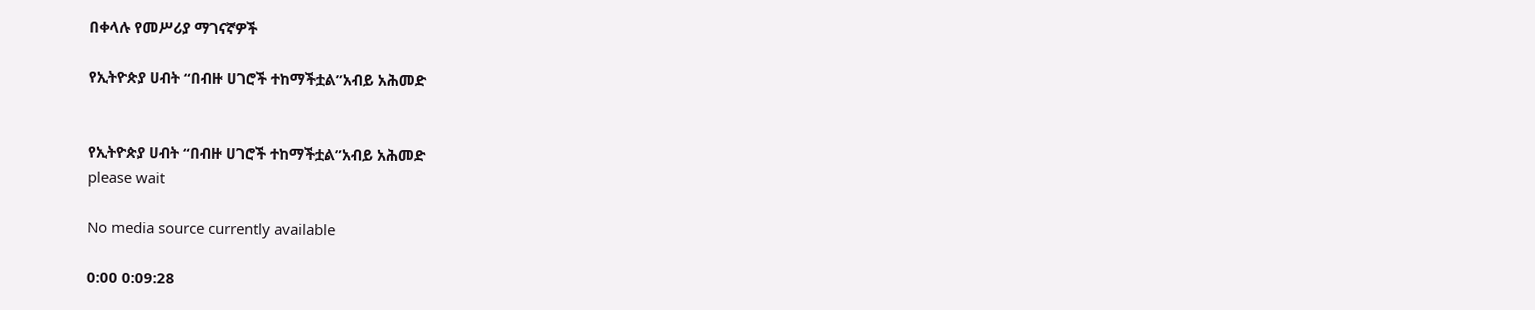በቀላሉ የመሥሪያ ማገናኛዎች

የኢትዮጵያ ሀብት “በብዙ ሀገሮች ተከማችቷል”አብይ አሕመድ


የኢትዮጵያ ሀብት “በብዙ ሀገሮች ተከማችቷል”አብይ አሕመድ
please wait

No media source currently available

0:00 0:09:28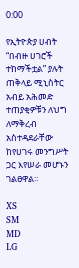0:00

የኢትዮጵያ ሀብት “በብዙ ሀገሮች ተከማችቷል” ያሉት ጠቅላይ ሚኒስትር አብይ አሕመድ ተጠያቂዎቹን ለህግ ለማቅረብ አስተዳደራቸው ከየሀገሩ መንግሥት ጋር እየሠራ መሆኑን ገልፀዋል፡፡

XS
SM
MD
LG